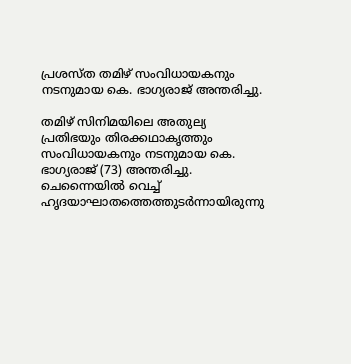പ്രശസ്ത തമിഴ് സംവിധായകനും നടനുമായ കെ. ഭാഗ്യരാജ് അന്തരിച്ചു.

തമിഴ് സിനിമയിലെ അതുല്യ പ്രതിഭയും തിരക്കഥാകൃത്തും സംവിധായകനും നടനുമായ കെ. ഭാഗ്യരാജ് (73) അന്തരിച്ചു. ചെന്നൈയിൽ വെച്ച് ഹൃദയാഘാതത്തെത്തുടർന്നായിരുന്നു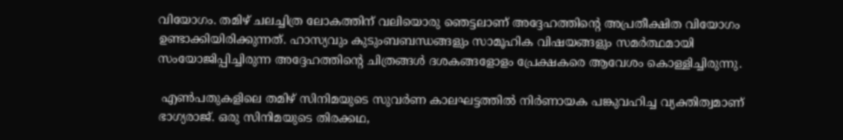വിയോഗം. തമിഴ് ചലച്ചിത്ര ലോകത്തിന് വലിയൊരു ഞെട്ടലാണ് അദ്ദേഹത്തിന്‍റെ അപ്രതീക്ഷിത വിയോഗം ഉണ്ടാക്കിയിരിക്കുന്നത്. ഹാസ്യവും കുടുംബബന്ധങ്ങളും സാമൂഹിക വിഷയങ്ങളും സമർത്ഥമായി സംയോജിപ്പിച്ചിരുന്ന അദ്ദേഹത്തിന്റെ ചിത്രങ്ങൾ ദശകങ്ങളോളം പ്രേക്ഷകരെ ആവേശം കൊള്ളിച്ചിരുന്നു.

 എൺപതുകളിലെ തമിഴ് സിനിമയുടെ സുവർണ കാലഘട്ടത്തിൽ നിർണായക പങ്കുവഹിച്ച വ്യക്തിത്വമാണ് ഭാഗ്യരാജ്. ഒരു സിനിമയുടെ തിരക്കഥ,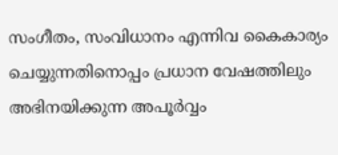സംഗീതം, സംവിധാനം എന്നിവ കൈകാര്യം ചെയ്യുന്നതിനൊപ്പം പ്രധാന വേഷത്തിലും അഭിനയിക്കുന്ന അപൂർവ്വം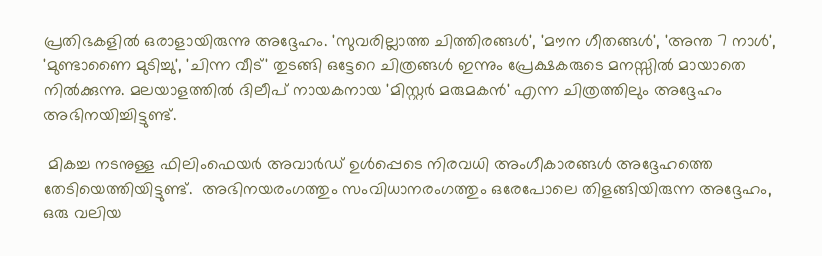പ്രതിഭകളിൽ ഒരാളായിരുന്നു അദ്ദേഹം. 'സുവരില്ലാത്ത ചിത്തിരങ്ങൾ', 'മൗന ഗീതങ്ങൾ', 'അന്ത 7 നാൾ', 'മുണ്ടാണൈ മുടിച്ചു', 'ചിന്ന വീട്' തുടങ്ങി ഒട്ടേറെ ചിത്രങ്ങൾ ഇന്നും പ്രേക്ഷകരുടെ മനസ്സിൽ മായാതെ നിൽക്കുന്നു. മലയാളത്തിൽ ദിലീപ് നായകനായ 'മിസ്റ്റർ മരുമകൻ' എന്ന ചിത്രത്തിലും അദ്ദേഹം അഭിനയിച്ചിട്ടുണ്ട്.

 മികച്ച നടനുള്ള ഫിലിംഫെയർ അവാർഡ് ഉൾപ്പെടെ നിരവധി അംഗീകാരങ്ങൾ അദ്ദേഹത്തെ തേടിയെത്തിയിട്ടുണ്ട്.  അഭിനയരംഗത്തും സംവിധാനരംഗത്തും ഒരേപോലെ തിളങ്ങിയിരുന്ന അദ്ദേഹം, ഒരു വലിയ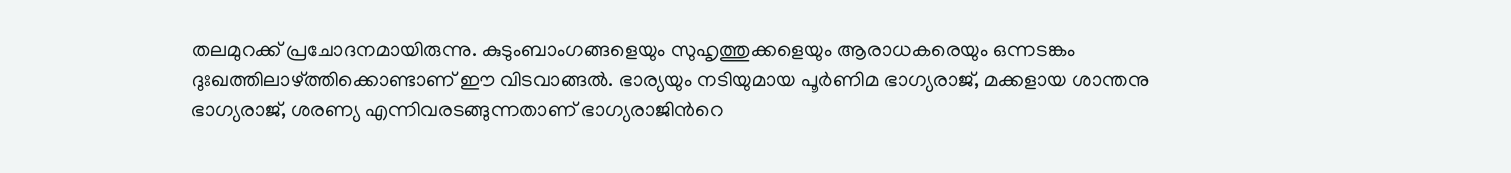തലമുറക്ക് പ്രചോദനമായിരുന്നു. കുടുംബാംഗങ്ങളെയും സുഹൃത്തുക്കളെയും ആരാധകരെയും ഒന്നടങ്കം ദുഃഖത്തിലാഴ്ത്തിക്കൊണ്ടാണ് ഈ വിടവാങ്ങൽ. ഭാര്യയും നടിയുമായ പൂർണിമ ഭാഗ്യരാജ്, മക്കളായ ശാന്തനു ഭാഗ്യരാജ്, ശരണ്യ എന്നിവരടങ്ങുന്നതാണ് ഭാഗ്യരാജിന്‍റെ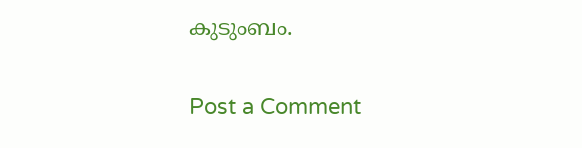കുടുംബം.

Post a Comment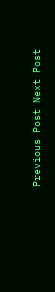Previous Post Next Post